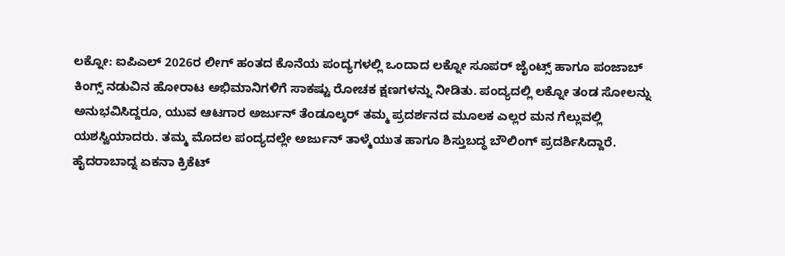ಲಕ್ನೋ: ಐಪಿಎಲ್ 2026ರ ಲೀಗ್ ಹಂತದ ಕೊನೆಯ ಪಂದ್ಯಗಳಲ್ಲಿ ಒಂದಾದ ಲಕ್ನೋ ಸೂಪರ್ ಜೈಂಟ್ಸ್ ಹಾಗೂ ಪಂಜಾಬ್ ಕಿಂಗ್ಸ್ ನಡುವಿನ ಹೋರಾಟ ಅಭಿಮಾನಿಗಳಿಗೆ ಸಾಕಷ್ಟು ರೋಚಕ ಕ್ಷಣಗಳನ್ನು ನೀಡಿತು. ಪಂದ್ಯದಲ್ಲಿ ಲಕ್ನೋ ತಂಡ ಸೋಲನ್ನು ಅನುಭವಿಸಿದ್ದರೂ, ಯುವ ಆಟಗಾರ ಅರ್ಜುನ್ ತೆಂಡೂಲ್ಕರ್ ತಮ್ಮ ಪ್ರದರ್ಶನದ ಮೂಲಕ ಎಲ್ಲರ ಮನ ಗೆಲ್ಲುವಲ್ಲಿ ಯಶಸ್ವಿಯಾದರು. ತಮ್ಮ ಮೊದಲ ಪಂದ್ಯದಲ್ಲೇ ಅರ್ಜುನ್ ತಾಳ್ಮೆಯುತ ಹಾಗೂ ಶಿಸ್ತುಬದ್ಧ ಬೌಲಿಂಗ್ ಪ್ರದರ್ಶಿಸಿದ್ದಾರೆ.
ಹೈದರಾಬಾದ್ನ ಏಕನಾ ಕ್ರಿಕೆಟ್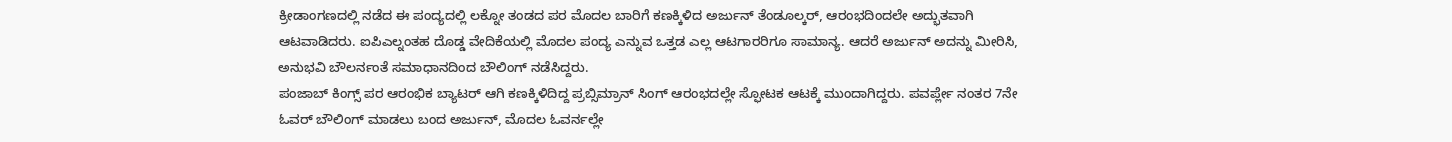ಕ್ರೀಡಾಂಗಣದಲ್ಲಿ ನಡೆದ ಈ ಪಂದ್ಯದಲ್ಲಿ ಲಕ್ನೋ ತಂಡದ ಪರ ಮೊದಲ ಬಾರಿಗೆ ಕಣಕ್ಕಿಳಿದ ಅರ್ಜುನ್ ತೆಂಡೂಲ್ಕರ್, ಆರಂಭದಿಂದಲೇ ಅದ್ಭುತವಾಗಿ ಆಟವಾಡಿದರು. ಐಪಿಎಲ್ನಂತಹ ದೊಡ್ಡ ವೇದಿಕೆಯಲ್ಲಿ ಮೊದಲ ಪಂದ್ಯ ಎನ್ನುವ ಒತ್ತಡ ಎಲ್ಲ ಆಟಗಾರರಿಗೂ ಸಾಮಾನ್ಯ. ಆದರೆ ಅರ್ಜುನ್ ಅದನ್ನು ಮೀರಿಸಿ, ಅನುಭವಿ ಬೌಲರ್ನಂತೆ ಸಮಾಧಾನದಿಂದ ಬೌಲಿಂಗ್ ನಡೆಸಿದ್ದರು.
ಪಂಜಾಬ್ ಕಿಂಗ್ಸ್ ಪರ ಆರಂಭಿಕ ಬ್ಯಾಟರ್ ಆಗಿ ಕಣಕ್ಕಿಳಿದಿದ್ದ ಪ್ರಬ್ಸಿಮ್ರಾನ್ ಸಿಂಗ್ ಆರಂಭದಲ್ಲೇ ಸ್ಫೋಟಕ ಆಟಕ್ಕೆ ಮುಂದಾಗಿದ್ದರು. ಪವರ್ಪ್ಲೇ ನಂತರ 7ನೇ ಓವರ್ ಬೌಲಿಂಗ್ ಮಾಡಲು ಬಂದ ಅರ್ಜುನ್, ಮೊದಲ ಓವರ್ನಲ್ಲೇ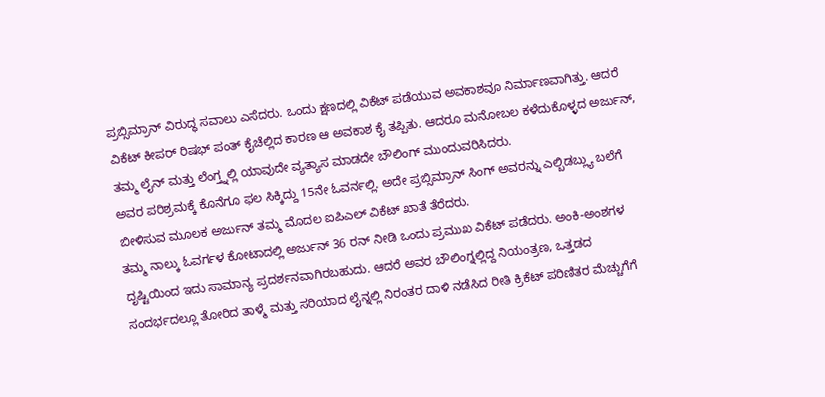ಪ್ರಬ್ಸಿಮ್ರಾನ್ ವಿರುದ್ಧ ಸವಾಲು ಎಸೆದರು. ಒಂದು ಕ್ಷಣದಲ್ಲಿ ವಿಕೆಟ್ ಪಡೆಯುವ ಅವಕಾಶವೂ ನಿರ್ಮಾಣವಾಗಿತ್ತು. ಆದರೆ ವಿಕೆಟ್ ಕೀಪರ್ ರಿಷಭ್ ಪಂತ್ ಕೈಚೆಲ್ಲಿದ ಕಾರಣ ಆ ಅವಕಾಶ ಕೈ ತಪ್ಪಿತು. ಆದರೂ ಮನೋಬಲ ಕಳೆದುಕೊಳ್ಳದ ಅರ್ಜುನ್, ತಮ್ಮ ಲೈನ್ ಮತ್ತು ಲೆಂಗ್ತ್ನಲ್ಲಿ ಯಾವುದೇ ವ್ಯತ್ಯಾಸ ಮಾಡದೇ ಬೌಲಿಂಗ್ ಮುಂದುವರಿಸಿದರು.
ಅವರ ಪರಿಶ್ರಮಕ್ಕೆ ಕೊನೆಗೂ ಫಲ ಸಿಕ್ಕಿದ್ದು 15ನೇ ಓವರ್ನಲ್ಲಿ. ಅದೇ ಪ್ರಬ್ಸಿಮ್ರಾನ್ ಸಿಂಗ್ ಅವರನ್ನು ಎಲ್ಬಿಡಬ್ಲ್ಯು ಬಲೆಗೆ ಬೀಳಿಸುವ ಮೂಲಕ ಅರ್ಜುನ್ ತಮ್ಮ ಮೊದಲ ಐಪಿಎಲ್ ವಿಕೆಟ್ ಖಾತೆ ತೆರೆದರು.
ತಮ್ಮ ನಾಲ್ಕು ಓವರ್ಗಳ ಕೋಟಾದಲ್ಲಿ ಅರ್ಜುನ್ 36 ರನ್ ನೀಡಿ ಒಂದು ಪ್ರಮುಖ ವಿಕೆಟ್ ಪಡೆದರು. ಅಂಕಿ-ಅಂಶಗಳ ದೃಷ್ಟಿಯಿಂದ ಇದು ಸಾಮಾನ್ಯ ಪ್ರದರ್ಶನವಾಗಿರಬಹುದು. ಆದರೆ ಅವರ ಬೌಲಿಂಗ್ನಲ್ಲಿದ್ದ ನಿಯಂತ್ರಣ, ಒತ್ತಡದ ಸಂದರ್ಭದಲ್ಲೂ ತೋರಿದ ತಾಳ್ಮೆ ಮತ್ತು ಸರಿಯಾದ ಲೈನ್ನಲ್ಲಿ ನಿರಂತರ ದಾಳಿ ನಡೆಸಿದ ರೀತಿ ಕ್ರಿಕೆಟ್ ಪರಿಣಿತರ ಮೆಚ್ಚುಗೆಗೆ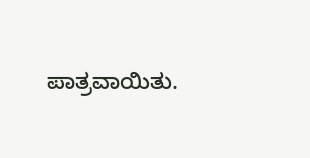ಪಾತ್ರವಾಯಿತು.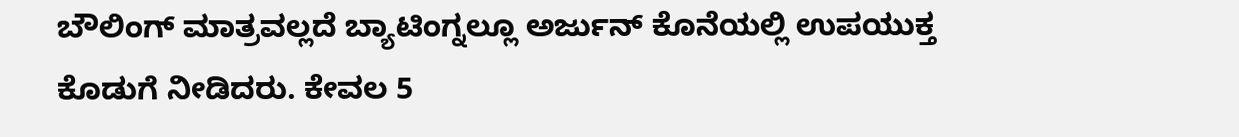ಬೌಲಿಂಗ್ ಮಾತ್ರವಲ್ಲದೆ ಬ್ಯಾಟಿಂಗ್ನಲ್ಲೂ ಅರ್ಜುನ್ ಕೊನೆಯಲ್ಲಿ ಉಪಯುಕ್ತ ಕೊಡುಗೆ ನೀಡಿದರು. ಕೇವಲ 5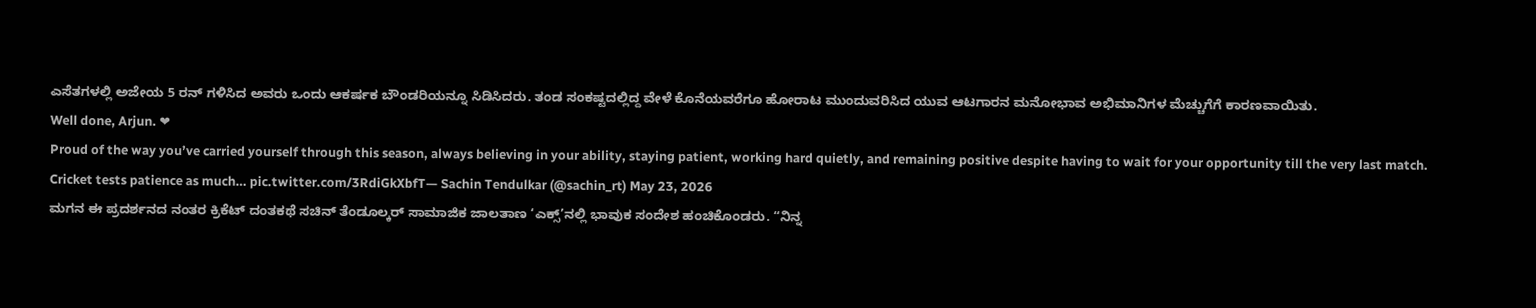ಎಸೆತಗಳಲ್ಲಿ ಅಜೇಯ 5 ರನ್ ಗಳಿಸಿದ ಅವರು ಒಂದು ಆಕರ್ಷಕ ಬೌಂಡರಿಯನ್ನೂ ಸಿಡಿಸಿದರು. ತಂಡ ಸಂಕಷ್ಟದಲ್ಲಿದ್ದ ವೇಳೆ ಕೊನೆಯವರೆಗೂ ಹೋರಾಟ ಮುಂದುವರಿಸಿದ ಯುವ ಆಟಗಾರನ ಮನೋಭಾವ ಅಭಿಮಾನಿಗಳ ಮೆಚ್ಚುಗೆಗೆ ಕಾರಣವಾಯಿತು.
Well done, Arjun. ❤
Proud of the way you’ve carried yourself through this season, always believing in your ability, staying patient, working hard quietly, and remaining positive despite having to wait for your opportunity till the very last match.
Cricket tests patience as much… pic.twitter.com/3RdiGkXbfT— Sachin Tendulkar (@sachin_rt) May 23, 2026
ಮಗನ ಈ ಪ್ರದರ್ಶನದ ನಂತರ ಕ್ರಿಕೆಟ್ ದಂತಕಥೆ ಸಚಿನ್ ತೆಂಡೂಲ್ಕರ್ ಸಾಮಾಜಿಕ ಜಾಲತಾಣ ‘ಎಕ್ಸ್’ನಲ್ಲಿ ಭಾವುಕ ಸಂದೇಶ ಹಂಚಿಕೊಂಡರು. “ನಿನ್ನ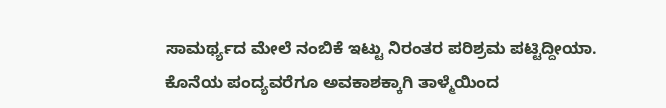ಸಾಮರ್ಥ್ಯದ ಮೇಲೆ ನಂಬಿಕೆ ಇಟ್ಟು ನಿರಂತರ ಪರಿಶ್ರಮ ಪಟ್ಟಿದ್ದೀಯಾ. ಕೊನೆಯ ಪಂದ್ಯವರೆಗೂ ಅವಕಾಶಕ್ಕಾಗಿ ತಾಳ್ಮೆಯಿಂದ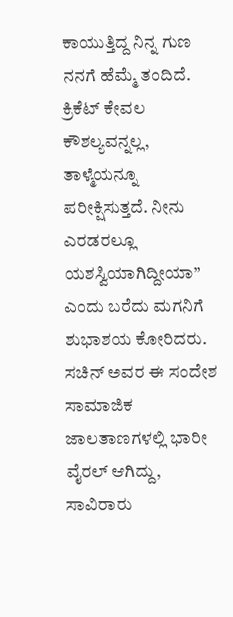ಕಾಯುತ್ತಿದ್ದ ನಿನ್ನ ಗುಣ ನನಗೆ ಹೆಮ್ಮೆ ತಂದಿದೆ. ಕ್ರಿಕೆಟ್ ಕೇವಲ ಕೌಶಲ್ಯವನ್ನಲ್ಲ, ತಾಳ್ಮೆಯನ್ನೂ ಪರೀಕ್ಷಿಸುತ್ತದೆ. ನೀನು ಎರಡರಲ್ಲೂ ಯಶಸ್ವಿಯಾಗಿದ್ದೀಯಾ” ಎಂದು ಬರೆದು ಮಗನಿಗೆ ಶುಭಾಶಯ ಕೋರಿದರು.
ಸಚಿನ್ ಅವರ ಈ ಸಂದೇಶ ಸಾಮಾಜಿಕ ಜಾಲತಾಣಗಳಲ್ಲಿ ಭಾರೀ ವೈರಲ್ ಆಗಿದ್ದು, ಸಾವಿರಾರು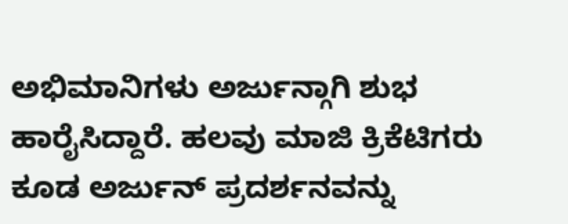ಅಭಿಮಾನಿಗಳು ಅರ್ಜುನ್ಗಾಗಿ ಶುಭ ಹಾರೈಸಿದ್ದಾರೆ. ಹಲವು ಮಾಜಿ ಕ್ರಿಕೆಟಿಗರು ಕೂಡ ಅರ್ಜುನ್ ಪ್ರದರ್ಶನವನ್ನು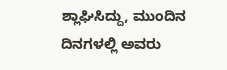ಶ್ಲಾಘಿಸಿದ್ದು, ಮುಂದಿನ ದಿನಗಳಲ್ಲಿ ಅವರು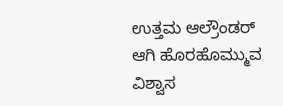ಉತ್ತಮ ಆಲ್ರೌಂಡರ್ ಆಗಿ ಹೊರಹೊಮ್ಮುವ ವಿಶ್ವಾಸ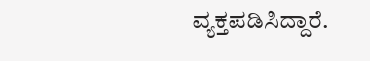ವ್ಯಕ್ತಪಡಿಸಿದ್ದಾರೆ.